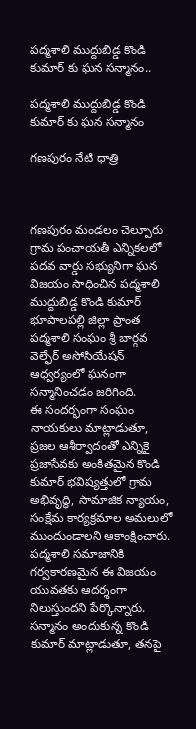పద్మశాలి ముద్దుబిడ్డ కొండి కుమార్ కు ఘన సన్మానం..

పద్మశాలి ముద్దుబిడ్డ కొండి కుమార్ కు ఘన సన్మానం

గణపురం నేటి ధాత్రి



గణపురం మండలం చెల్పూరు గ్రామ పంచాయతీ ఎన్నికలలో పదవ వార్డు సభ్యునిగా ఘన విజయం సాధించిన పద్మశాలి ముద్దుబిడ్డ కొండి కుమార్ భూపాలపల్లి జిల్లా ప్రాంత పద్మశాలి సంఘం శ్రీ బార్గవ వెల్ఫేర్ అసోసియేషన్ ఆధ్వర్యంలో ఘనంగా సన్మానించడం జరిగింది.
ఈ సందర్భంగా సంఘం నాయకులు మాట్లాడుతూ, ప్రజల ఆశీర్వాదంతో ఎన్నికై ప్రజాసేవకు అంకితమైన కొండి కుమార్ భవిష్యత్తులో గ్రామ అభివృద్ధి, సామాజిక న్యాయం, సంక్షేమ కార్యక్రమాల అమలులో ముందుండాలని ఆకాంక్షించారు. పద్మశాలి సమాజానికి గర్వకారణమైన ఈ విజయం యువతకు ఆదర్శంగా నిలుస్తుందని పేర్కొన్నారు.
సన్మానం అందుకున్న కొండి కుమార్ మాట్లాడుతూ, తనపై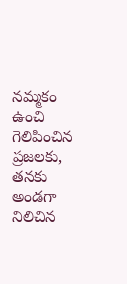నమ్మకం ఉంచి గెలిపించిన ప్రజలకు, తనకు అండగా నిలిచిన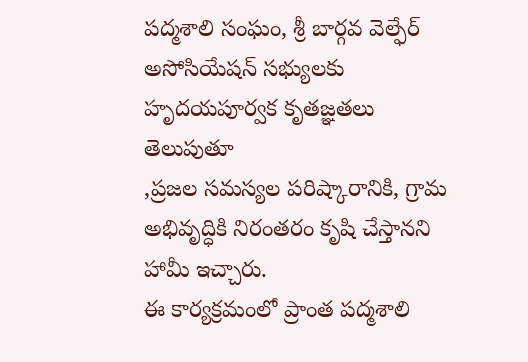పద్మశాలి సంఘం, శ్రీ బార్గవ వెల్ఫేర్ అసోసియేషన్ సభ్యులకు హృదయపూర్వక కృతజ్ఞతలు తెలుపుతూ
,ప్రజల సమస్యల పరిష్కారానికి, గ్రామ అభివృద్ధికి నిరంతరం కృషి చేస్తానని హామీ ఇచ్చారు.
ఈ కార్యక్రమంలో ప్రాంత పద్మశాలి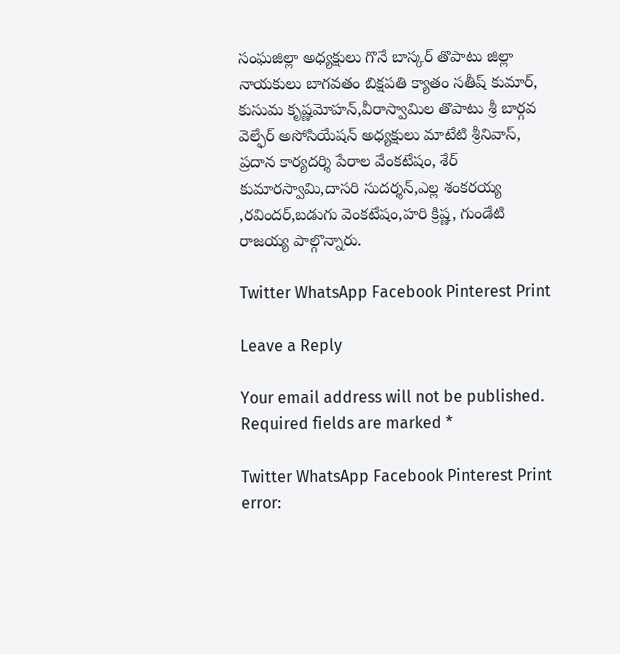సంఘజిల్లా అధ్యక్షులు గొనే బాస్కర్ తొపాటు జిల్లా నాయకులు బాగవతం బిక్షపతి క్యాతం సతీష్ కుమార్, కుసుమ కృష్ణమోహన్,వీరాస్వామిల తొపాటు శ్రీ బార్గవ వెల్ఫేర్ అసోసియేషన్ అధ్యక్షులు మాటేటి శ్రీనివాస్, ప్రదాన కార్యదర్శి పేరాల వేంకటేషం, శేర్ కుమారస్వామి,దాసరి సుదర్శన్,ఎల్ల శంకరయ్య ,రవిందర్,బడుగు వెంకటేషం,హరి క్రిష్ణ, గుండేటి రాజయ్య పాల్గొన్నారు.

Twitter WhatsApp Facebook Pinterest Print

Leave a Reply

Your email address will not be published. Required fields are marked *

Twitter WhatsApp Facebook Pinterest Print
error: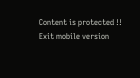Content is protected !!
Exit mobile version